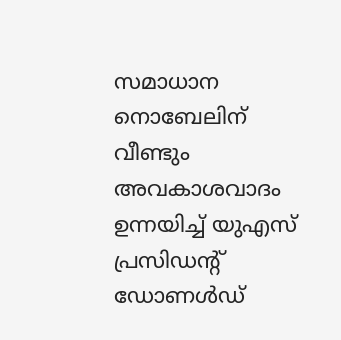സമാധാന നൊബേലിന് വീണ്ടും അവകാശവാദം ഉന്നയിച്ച് യുഎസ് പ്രസിഡന്റ് ഡോണൾഡ്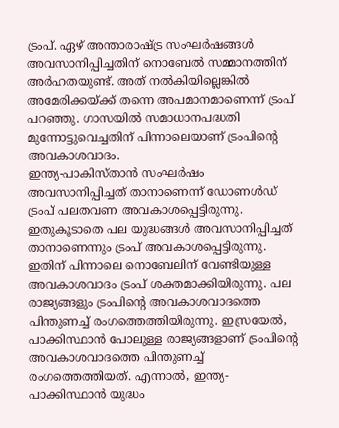ട്രംപ്. ഏഴ് അന്താരാഷ്ട്ര സംഘർഷങ്ങൾ അവസാനിപ്പിച്ചതിന് നൊബേൽ സമ്മാനത്തിന് അർഹതയുണ്ട്. അത് നൽകിയില്ലെങ്കിൽ അമേരിക്കയ്ക്ക് തന്നെ അപമാനമാണെന്ന് ട്രംപ് പറഞ്ഞു. ഗാസയിൽ സമാധാനപദ്ധതി മുന്നോട്ടുവെച്ചതിന് പിന്നാലെയാണ് ട്രംപിന്റെ അവകാശവാദം.
ഇന്ത്യ-പാകിസ്താൻ സംഘർഷം അവസാനിപ്പിച്ചത് താനാണെന്ന് ഡോണൾഡ് ട്രംപ് പലതവണ അവകാശപ്പെട്ടിരുന്നു. ഇതുകൂടാതെ പല യുദ്ധങ്ങൾ അവസാനിപ്പിച്ചത് താനാണെന്നും ട്രംപ് അവകാശപ്പെട്ടിരുന്നു. ഇതിന് പിന്നാലെ നൊബേലിന് വേണ്ടിയുള്ള അവകാശവാദം ട്രംപ് ശക്തമാക്കിയിരുന്നു. പല രാജ്യങ്ങളും ട്രംപിന്റെ അവകാശവാദത്തെ പിന്തുണച്ച് രംഗത്തെത്തിയിരുന്നു. ഇസ്രയേൽ, പാക്കിസ്ഥാൻ പോലുള്ള രാജ്യങ്ങളാണ് ട്രംപിന്റെ അവകാശവാദത്തെ പിന്തുണച്ച് രംഗത്തെത്തിയത്. എന്നാൽ, ഇന്ത്യ-പാക്കിസ്ഥാൻ യുദ്ധം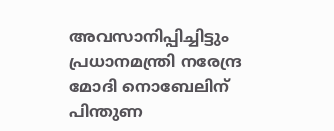അവസാനിപ്പിച്ചിട്ടും പ്രധാനമന്ത്രി നരേന്ദ്ര മോദി നൊബേലിന് പിന്തുണ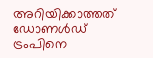അറിയിക്കാത്തത് ഡോണൾഡ് ട്രംപിനെ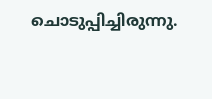ചൊടുപ്പിച്ചിരുന്നു.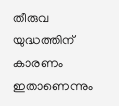തീരുവ യുദ്ധത്തിന് കാരണം ഇതാണെന്നും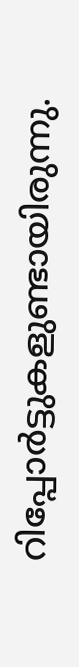റിപ്പോർട്ടുകളുണ്ടായിരുന്നു.